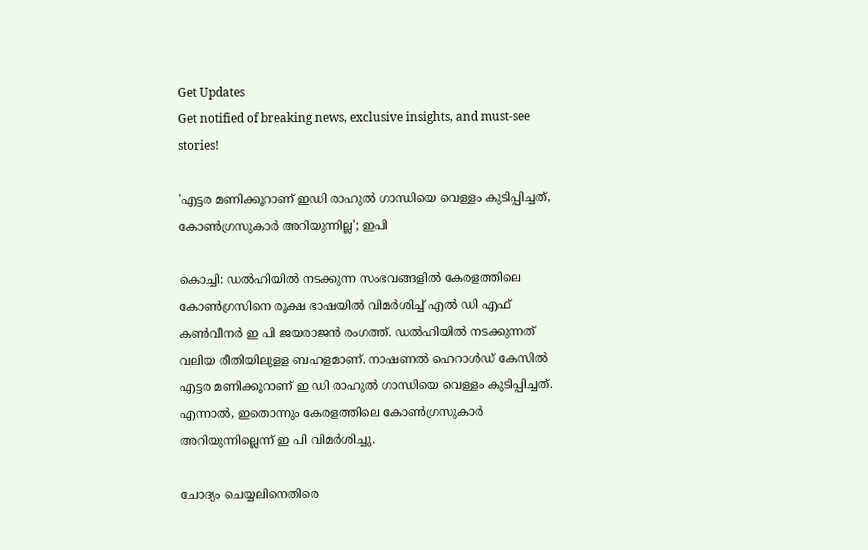Get Updates
Get notified of breaking news, exclusive insights, and must-see stories!

'എട്ടര മണിക്കൂറാണ് ഇഡി രാഹുല്‍ ഗാന്ധിയെ വെള്ളം കുടിപ്പിച്ചത്, കോണ്‍ഗ്രസുകാര്‍ അറിയുന്നില്ല'; ഇപി

കൊച്ചി: ഡൽഹിയിൽ നടക്കുന്ന സംഭവങ്ങളിൽ കേരളത്തിലെ കോണ്‍ഗ്രസിനെ രൂക്ഷ ഭാഷയിൽ വിമർശിച്ച് എല്‍ ഡി എഫ് കണ്‍വീനര്‍ ഇ പി ജയരാജൻ രംഗത്ത്. ഡല്‍ഹിയില്‍ നടക്കുന്നത് വലിയ രീതിയിലുളള ബഹളമാണ്. നാഷണല്‍ ഹെറാള്‍ഡ് കേസില്‍ എട്ടര മണിക്കൂറാണ് ഇ ഡി രാഹുല്‍ ഗാന്ധിയെ വെള്ളം കുടിപ്പിച്ചത്. എന്നാൽ, ഇതൊന്നും കേരളത്തിലെ കോണ്‍ഗ്രസുകാര്‍ അറിയുന്നില്ലെന്ന് ഇ പി വിമർശിച്ചു.

ചോദ്യം ചെയ്യലിനെതിരെ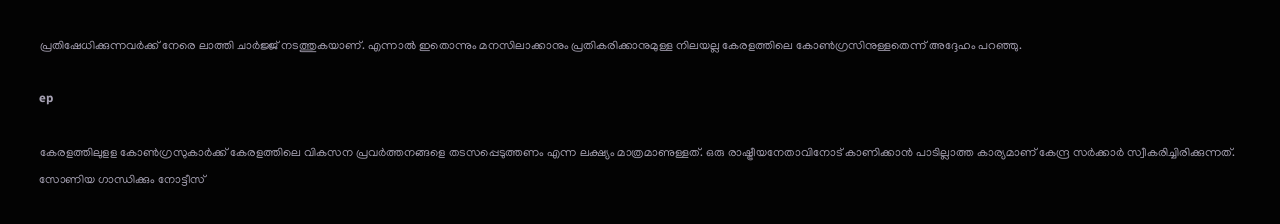പ്രതിഷേധിക്കുന്നവര്‍ക്ക് നേരെ ലാത്തി ചാര്‍ജ്ജ് നടത്തുകയാണ്. എന്നാല്‍ ഇതൊന്നും മനസിലാക്കാനും പ്രതികരിക്കാനുമുള്ള നിലയല്ല കേരളത്തിലെ കോണ്‍ഗ്രസിനുള്ളതെന്ന് അദ്ദേഹം പറഞ്ഞു.

ep

കേരളത്തിലുളള കോൺഗ്രസുകാർക്ക് കേരളത്തിലെ വികസന പ്രവര്‍ത്തനങ്ങളെ തടസപ്പെടുത്തണം എന്ന ലക്ഷ്യം മാത്രമാണുള്ളത്. ഒരു രാഷ്ട്രീയനേതാവിനോട് കാണിക്കാന്‍ പാടില്ലാത്ത കാര്യമാണ് കേന്ദ്ര സര്‍ക്കാര്‍ സ്വീകരിച്ചിരിക്കുന്നത്. സോണിയ ഗാന്ധിക്കും നോട്ടീസ്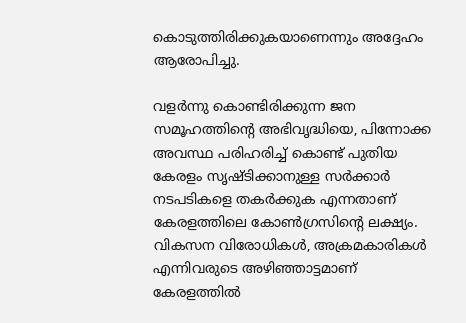കൊടുത്തിരിക്കുകയാണെന്നും അദ്ദേഹം ആരോപിച്ചു.

വളര്‍ന്നു കൊണ്ടിരിക്കുന്ന ജന സമൂഹത്തിന്റെ അഭിവൃദ്ധിയെ, പിന്നോക്ക അവസ്ഥ പരിഹരിച്ച് കൊണ്ട് പുതിയ കേരളം സൃഷ്ടിക്കാനുള്ള സര്‍ക്കാര്‍ നടപടികളെ തകര്‍ക്കുക എന്നതാണ് കേരളത്തിലെ കോൺഗ്രസിന്റെ ലക്ഷ്യം. വികസന വിരോധികള്‍, അക്രമകാരികള്‍ എന്നിവരുടെ അഴിഞ്ഞാട്ടമാണ് കേരളത്തിൽ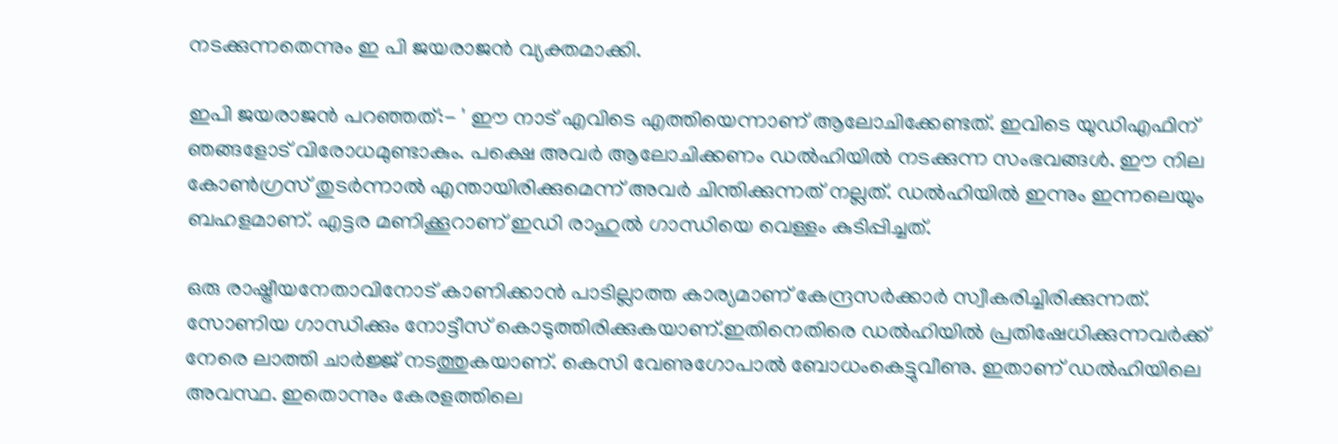നടക്കുന്നതെന്നും ഇ പി ജയരാജൻ വ്യക്തമാക്കി.

ഇപി ജയരാജന്‍ പറഞ്ഞത്:- ' ഈ നാട് എവിടെ എത്തിയെന്നാണ് ആലോചിക്കേണ്ടത്. ഇവിടെ യുഡിഎഫിന് ഞങ്ങളോട് വിരോധമുണ്ടാകും. പക്ഷെ അവര്‍ ആലോചിക്കണം ഡല്‍ഹിയില്‍ നടക്കുന്ന സംഭവങ്ങള്‍. ഈ നില കോണ്‍ഗ്രസ് തുടര്‍ന്നാല്‍ എന്തായിരിക്കുമെന്ന് അവര്‍ ചിന്തിക്കുന്നത് നല്ലത്. ഡല്‍ഹിയില്‍ ഇന്നും ഇന്നലെയും ബഹളമാണ്. എട്ടര മണിക്കൂറാണ് ഇഡി രാഹുല്‍ ഗാന്ധിയെ വെള്ളം കുടിപ്പിച്ചത്.

ഒരു രാഷ്ട്രീയനേതാവിനോട് കാണിക്കാന്‍ പാടില്ലാത്ത കാര്യമാണ് കേന്ദ്രസര്‍ക്കാര്‍ സ്വീകരിച്ചിരിക്കുന്നത്. സോണിയ ഗാന്ധിക്കും നോട്ടീസ് കൊടുത്തിരിക്കുകയാണ്.ഇതിനെതിരെ ഡല്‍ഹിയില്‍ പ്രതിഷേധിക്കുന്നവര്‍ക്ക് നേരെ ലാത്തി ചാര്‍ജ്ജ് നടത്തുകയാണ്. കെസി വേണുഗോപാല്‍ ബോധംകെട്ടുവീണു. ഇതാണ് ഡല്‍ഹിയിലെ അവസ്ഥ. ഇതൊന്നും കേരളത്തിലെ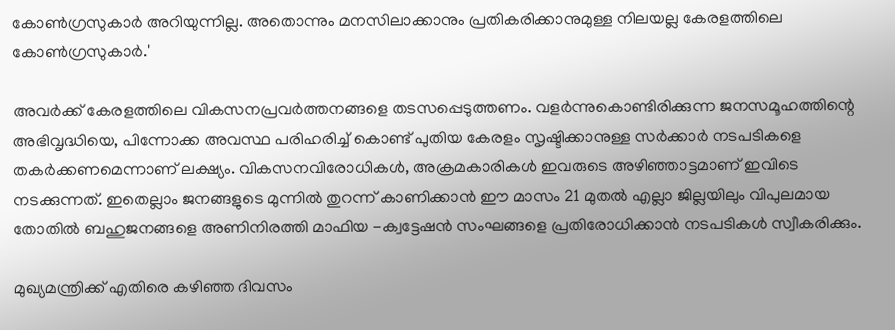കോണ്‍ഗ്രസുകാര്‍ അറിയുന്നില്ല. അതൊന്നും മനസിലാക്കാനും പ്രതികരിക്കാനുമുള്ള നിലയല്ല കേരളത്തിലെ കോണ്‍ഗ്രസുകാര്‍.'

അവര്‍ക്ക് കേരളത്തിലെ വികസനപ്രവര്‍ത്തനങ്ങളെ തടസപ്പെടുത്തണം. വളര്‍ന്നുകൊണ്ടിരിക്കുന്ന ജനസമൂഹത്തിന്റെ അഭിവൃദ്ധിയെ, പിന്നോക്ക അവസ്ഥ പരിഹരിച്ച് കൊണ്ട് പുതിയ കേരളം സൃഷ്ടിക്കാനുള്ള സര്‍ക്കാര്‍ നടപടികളെ തകര്‍ക്കണമെന്നാണ് ലക്ഷ്യം. വികസനവിരോധികള്‍, അക്രമകാരികള്‍ ഇവരുടെ അഴിഞ്ഞാട്ടമാണ് ഇവിടെ നടക്കുന്നത്. ഇതെല്ലാം ജനങ്ങളുടെ മുന്നില്‍ തുറന്ന് കാണിക്കാന്‍ ഈ മാസം 21 മുതല്‍ എല്ലാ ജില്ലയിലും വിപുലമായ തോതില്‍ ബഹുജനങ്ങളെ അണിനിരത്തി മാഫിയ -ക്വട്ടേഷന്‍ സംഘങ്ങളെ പ്രതിരോധിക്കാന്‍ നടപടികള്‍ സ്വീകരിക്കും.

മുഖ്യമന്ത്രിക്ക് എതിരെ കഴിഞ്ഞ ദിവസം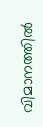വിമാനത്തിൽ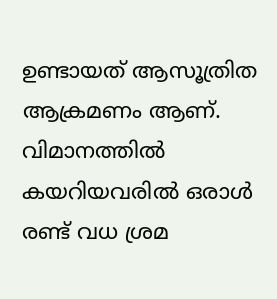ഉണ്ടായത് ആസൂത്രിത ആക്രമണം ആണ്. വിമാനത്തില്‍ കയറിയവരില്‍ ഒരാള്‍ രണ്ട് വധ ശ്രമ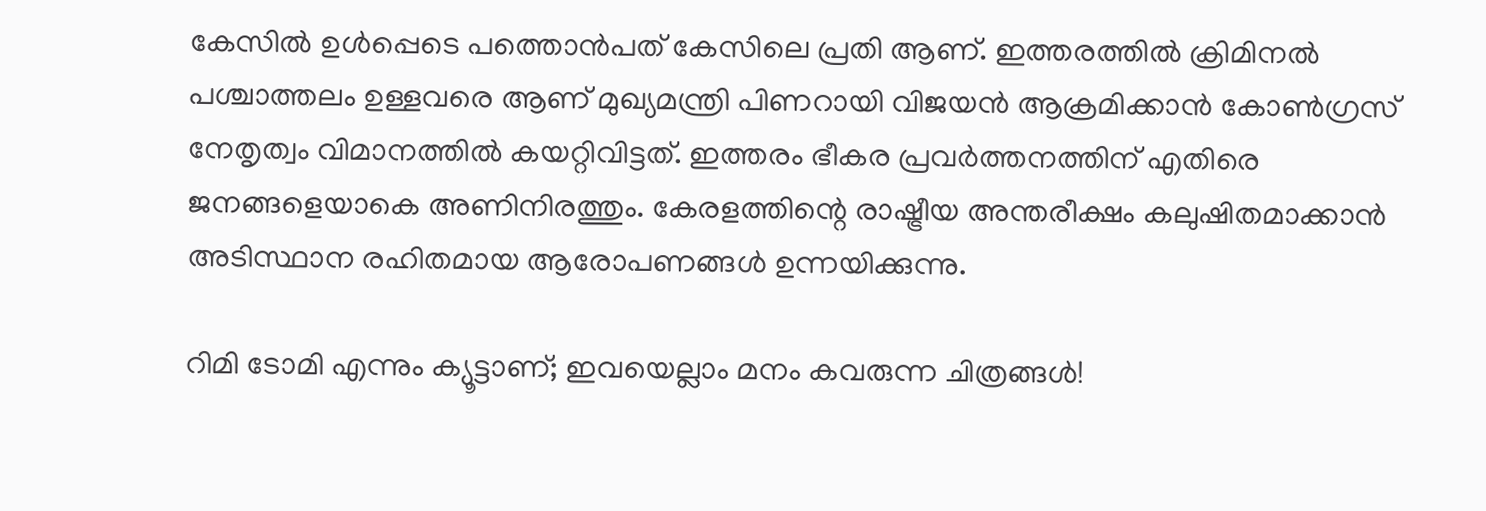കേസിൽ ഉള്‍പ്പെടെ പത്തൊന്‍പത് കേസിലെ പ്രതി ആണ്. ഇത്തരത്തില്‍ ക്രിമിനല്‍ പശ്ചാത്തലം ഉള്ളവരെ ആണ് മുഖ്യമന്ത്രി പിണറായി വിജയൻ ആക്രമിക്കാന്‍ കോണ്‍ഗ്രസ് നേതൃത്വം വിമാനത്തില്‍ കയറ്റിവിട്ടത്. ഇത്തരം ഭീകര പ്രവര്‍ത്തനത്തിന് എതിരെ ജനങ്ങളെയാകെ അണിനിരത്തും. കേരളത്തിന്റെ രാഷ്ട്രീയ അന്തരീക്ഷം കലുഷിതമാക്കാന്‍ അടിസ്ഥാന രഹിതമായ ആരോപണങ്ങള്‍ ഉന്നയിക്കുന്നു.

റിമി ടോമി എന്നും ക്യൂട്ടാണ്; ഇവയെല്ലാം മനം കവരുന്ന ചിത്രങ്ങൾ!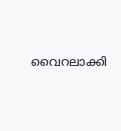വൈറലാക്കി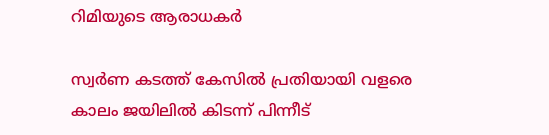റിമിയുടെ ആരാധകർ

സ്വര്‍ണ കടത്ത് കേസില്‍ പ്രതിയായി വളരെ കാലം ജയിലില്‍ കിടന്ന് പിന്നീട്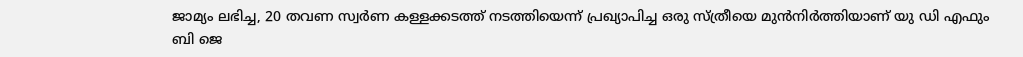ജാമ്യം ലഭിച്ച, 20 തവണ സ്വര്‍ണ കള്ളക്കടത്ത് നടത്തിയെന്ന് പ്രഖ്യാപിച്ച ഒരു സ്ത്രീയെ മുന്‍നിര്‍ത്തിയാണ് യു ഡി എഫും ബി ജെ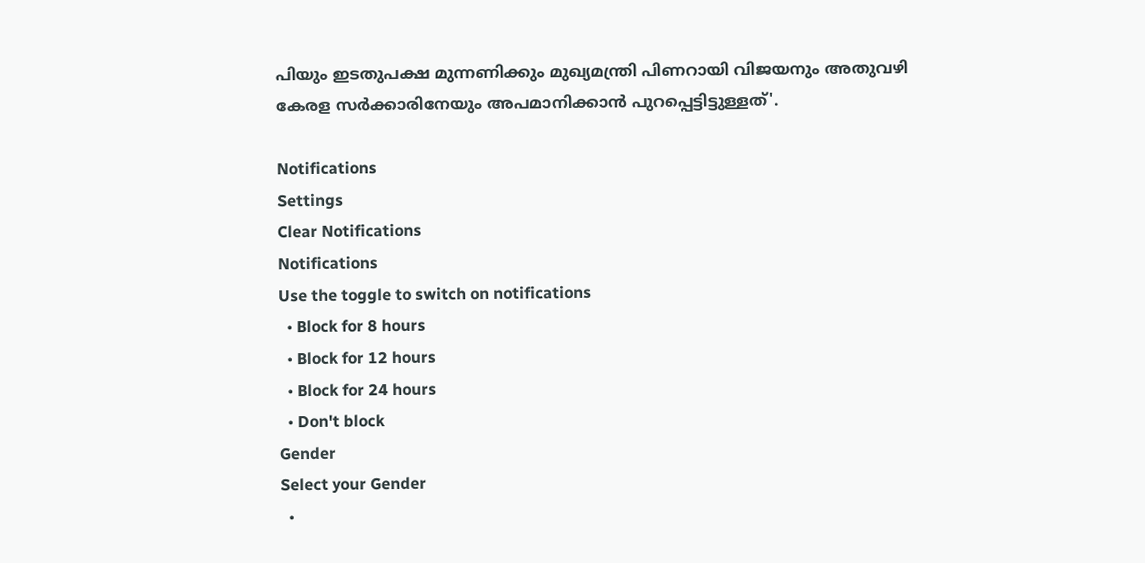പിയും ഇടതുപക്ഷ മുന്നണിക്കും മുഖ്യമന്ത്രി പിണറായി വിജയനും അതുവഴി കേരള സര്‍ക്കാരിനേയും അപമാനിക്കാന്‍ പുറപ്പെട്ടിട്ടുള്ളത്'.

Notifications
Settings
Clear Notifications
Notifications
Use the toggle to switch on notifications
  • Block for 8 hours
  • Block for 12 hours
  • Block for 24 hours
  • Don't block
Gender
Select your Gender
  •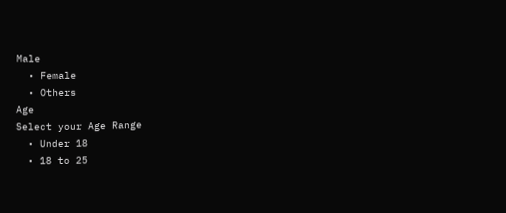Male
  • Female
  • Others
Age
Select your Age Range
  • Under 18
  • 18 to 25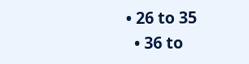• 26 to 35
  • 36 to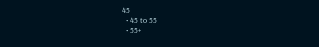45
  • 45 to 55
  • 55+